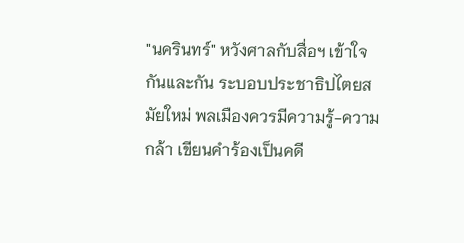"นครินทร์" หวังศาลกับสื่อฯ เข้าใจกันและกัน ระบอบประชาธิปไตยสมัยใหม่ พลเมืองควรมีความรู้-ความกล้า เขียนคำร้องเป็นคดี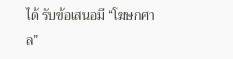ได้ รับข้อเสนอมี “โฆษกศาล”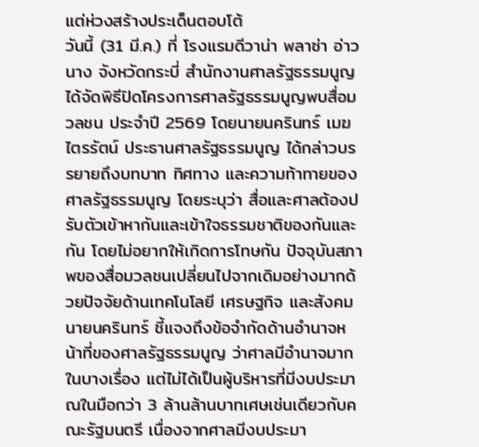แต่ห่วงสร้างประเด็นตอบโต้
วันนี้ (31 มี.ค.) ที่ โรงแรมดีวาน่า พลาซ่า อ่าวนาง จังหวัดกระบี่ สำนักงานศาลรัฐธรรมนูญได้จัดพิธีปิดโครงการศาลรัฐธรรมนูญพบสื่อมวลชน ประจำปี 2569 โดยนายนครินทร์ เมฆไตรรัตน์ ประธานศาลรัฐธรรมนูญ ได้กล่าวบรรยายถึงบทบาท ทิศทาง และความท้าทายของศาลรัฐธรรมนูญ โดยระบุว่า สื่อและศาลต้องปรับตัวเข้าหากันและเข้าใจธรรมชาติของกันและกัน โดยไม่อยากให้เกิดการโทษกัน ปัจจุบันสภาพของสื่อมวลชนเปลี่ยนไปจากเดิมอย่างมากด้วยปัจจัยด้านเทคโนโลยี เศรษฐกิจ และสังคม
นายนครินทร์ ชี้แจงถึงข้อจำกัดด้านอำนาจหน้าที่ของศาลรัฐธรรมนูญ ว่าศาลมีอำนาจมากในบางเรื่อง แต่ไม่ได้เป็นผู้บริหารที่มีงบประมาณในมือกว่า 3 ล้านล้านบาทเศษเช่นเดียวกับคณะรัฐมนตรี เนื่องจากศาลมีงบประมา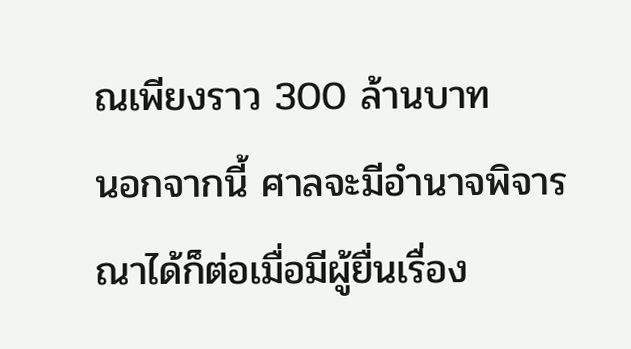ณเพียงราว 300 ล้านบาท
นอกจากนี้ ศาลจะมีอำนาจพิจารณาได้ก็ต่อเมื่อมีผู้ยื่นเรื่อง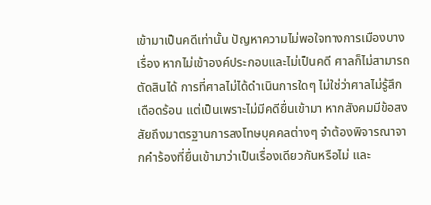เข้ามาเป็นคดีเท่านั้น ปัญหาความไม่พอใจทางการเมืองบางเรื่อง หากไม่เข้าองค์ประกอบและไม่เป็นคดี ศาลก็ไม่สามารถตัดสินได้ การที่ศาลไม่ได้ดำเนินการใดๆ ไม่ใช่ว่าศาลไม่รู้สึกเดือดร้อน แต่เป็นเพราะไม่มีคดียื่นเข้ามา หากสังคมมีข้อสงสัยถึงมาตรฐานการลงโทษบุคคลต่างๆ จำต้องพิจารณาจากคำร้องที่ยื่นเข้ามาว่าเป็นเรื่องเดียวกันหรือไม่ และ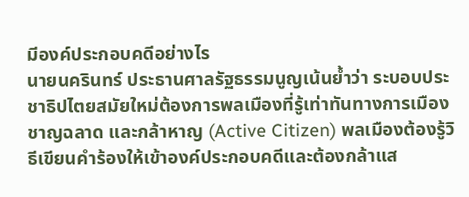มีองค์ประกอบคดีอย่างไร
นายนครินทร์ ประธานศาลรัฐธรรมนูญเน้นย้ำว่า ระบอบประชาธิปไตยสมัยใหม่ต้องการพลเมืองที่รู้เท่าทันทางการเมือง ชาญฉลาด และกล้าหาญ (Active Citizen) พลเมืองต้องรู้วิธีเขียนคำร้องให้เข้าองค์ประกอบคดีและต้องกล้าแส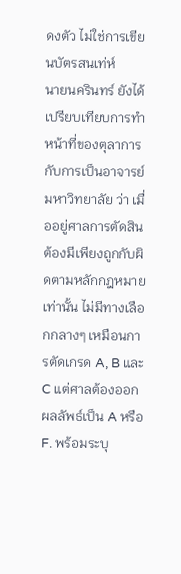ดงตัว ไม่ใช่การเขียนบัตรสนเท่ห์
นายนครินทร์ ยังได้เปรียบเทียบการทำหน้าที่ของตุลาการกับการเป็นอาจารย์มหาวิทยาลัย ว่า เมื่ออยู่ศาลการตัดสินต้องมีเพียงถูกกับผิดตามหลักกฎหมายเท่านั้น ไม่มีทางเลือกกลางๆ เหมือนการตัดเกรด A, B และ C แต่ศาลต้องออกผลลัพธ์เป็น A หรือ F. พร้อมระบุ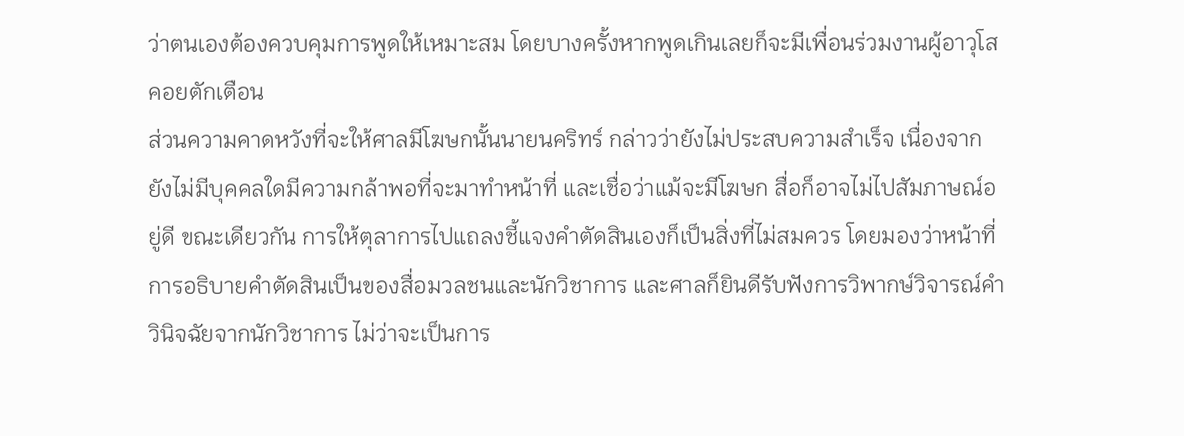ว่าตนเองต้องควบคุมการพูดให้เหมาะสม โดยบางครั้งหากพูดเกินเลยก็จะมีเพื่อนร่วมงานผู้อาวุโสคอยตักเตือน
ส่วนความคาดหวังที่จะให้ศาลมีโฆษกนั้นนายนคริทร์ กล่าวว่ายังไม่ประสบความสำเร็จ เนื่องจากยังไม่มีบุคคลใดมีความกล้าพอที่จะมาทำหน้าที่ และเชื่อว่าแม้จะมีโฆษก สื่อก็อาจไม่ไปสัมภาษณ์อยู่ดี ขณะเดียวกัน การให้ตุลาการไปแถลงชี้แจงคำตัดสินเองก็เป็นสิ่งที่ไม่สมควร โดยมองว่าหน้าที่การอธิบายคำตัดสินเป็นของสื่อมวลชนและนักวิชาการ และศาลก็ยินดีรับฟังการวิพากษ์วิจารณ์คำวินิจฉัยจากนักวิชาการ ไม่ว่าจะเป็นการ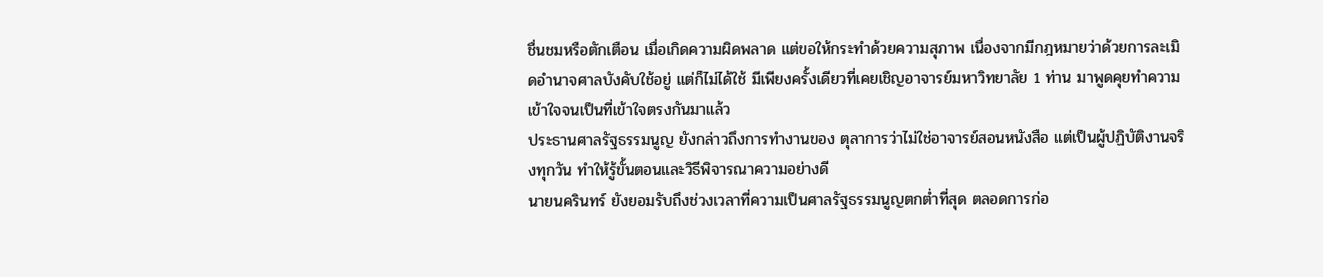ชื่นชมหรือตักเตือน เมื่อเกิดความผิดพลาด แต่ขอให้กระทำด้วยความสุภาพ เนื่องจากมีกฎหมายว่าด้วยการละเมิดอำนาจศาลบังคับใช้อยู่ แต่ก็ไม่ได้ใช้ มีเพียงครั้งเดียวที่เคยเชิญอาจารย์มหาวิทยาลัย 1 ท่าน มาพูดคุยทำความเข้าใจจนเป็นที่เข้าใจตรงกันมาแล้ว
ประธานศาลรัฐธรรมนูญ ยังกล่าวถึงการทำงานของ ตุลาการว่าไม่ใช่อาจารย์สอนหนังสือ แต่เป็นผู้ปฏิบัติงานจริงทุกวัน ทำให้รู้ขั้นตอนและวิธีพิจารณาความอย่างดี
นายนครินทร์ ยังยอมรับถึงช่วงเวลาที่ความเป็นศาลรัฐธรรมนูญตกต่ำที่สุด ตลอดการก่อ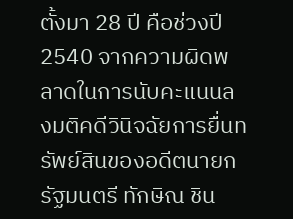ตั้งมา 28 ปี คือช่วงปี 2540 จากความผิดพลาดในการนับคะแนนลงมติคดีวินิจฉัยการยื่นทรัพย์สินของอดีตนายกรัฐมนตรี ทักษิณ ชิน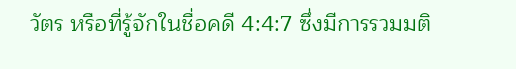วัตร หรือที่รู้จักในชื่อคดี 4:4:7 ซึ่งมีการรวมมติ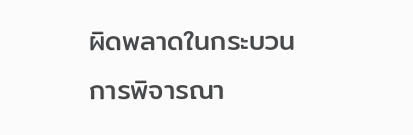ผิดพลาดในกระบวนการพิจารณา